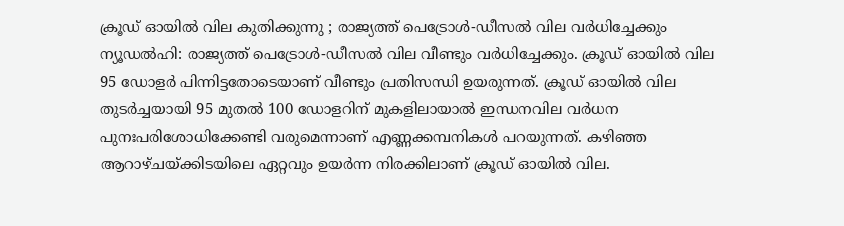ക്രൂഡ് ഓയിൽ വില കുതിക്കുന്നു ; രാജ്യത്ത് പെട്രോൾ-ഡീസൽ വില വർധിച്ചേക്കും
ന്യൂഡൽഹി: രാജ്യത്ത് പെട്രോൾ-ഡീസൽ വില വീണ്ടും വർധിച്ചേക്കും. ക്രൂഡ് ഓയിൽ വില 95 ഡോളർ പിന്നിട്ടതോടെയാണ് വീണ്ടും പ്രതിസന്ധി ഉയരുന്നത്. ക്രൂഡ് ഓയിൽ വില തുടർച്ചയായി 95 മുതൽ 100 ഡോളറിന് മുകളിലായാൽ ഇന്ധനവില വർധന പുനഃപരിശോധിക്കേണ്ടി വരുമെന്നാണ് എണ്ണക്കമ്പനികൾ പറയുന്നത്. കഴിഞ്ഞ ആറാഴ്ചയ്ക്കിടയിലെ ഏറ്റവും ഉയർന്ന നിരക്കിലാണ് ക്രൂഡ് ഓയിൽ വില.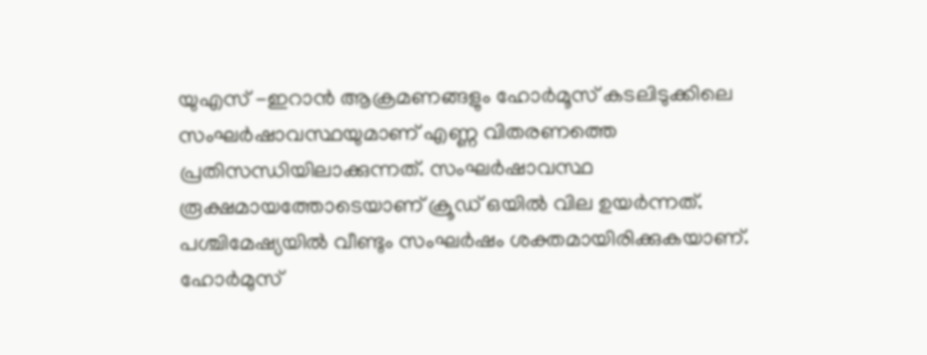യുഎസ് -ഇറാൻ ആക്രമണങ്ങളും ഹോർമൂസ് കടലിടുക്കിലെ സംഘർഷാവസ്ഥയുമാണ് എണ്ണ വിതരണത്തെ പ്രതിസന്ധിയിലാക്കുന്നത്. സംഘർഷാവസ്ഥ രൂക്ഷമായത്തോടെയാണ് ക്രൂഡ് ഒയിൽ വില ഉയർന്നത്.
പശ്ചിമേഷ്യയിൽ വീണ്ടും സംഘർഷം ശക്തമായിരിക്കുകയാണ്. ഹോർമുസ്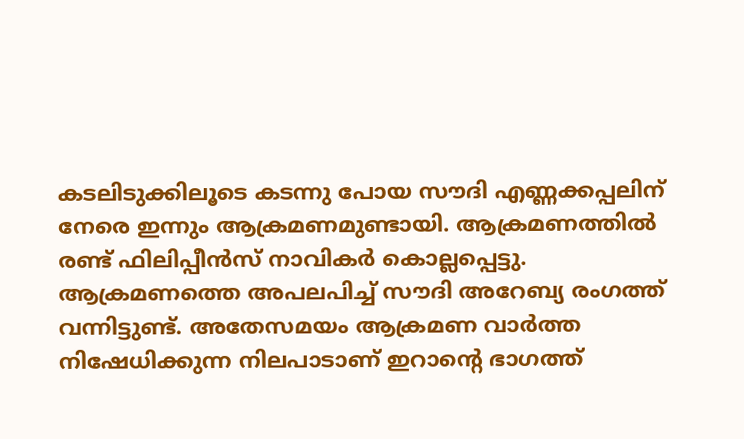കടലിടുക്കിലൂടെ കടന്നു പോയ സൗദി എണ്ണക്കപ്പലിന് നേരെ ഇന്നും ആക്രമണമുണ്ടായി. ആക്രമണത്തിൽ രണ്ട് ഫിലിപ്പീൻസ് നാവികർ കൊല്ലപ്പെട്ടു. ആക്രമണത്തെ അപലപിച്ച് സൗദി അറേബ്യ രംഗത്ത് വന്നിട്ടുണ്ട്. അതേസമയം ആക്രമണ വാർത്ത നിഷേധിക്കുന്ന നിലപാടാണ് ഇറാന്റെ ഭാഗത്ത്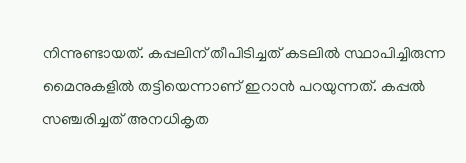നിന്നുണ്ടായത്. കപ്പലിന് തീപിടിച്ചത് കടലിൽ സ്ഥാപിച്ചിരുന്ന മൈനുകളിൽ തട്ടിയെന്നാണ് ഇറാൻ പറയുന്നത്. കപ്പൽ സഞ്ചരിച്ചത് അനധികൃത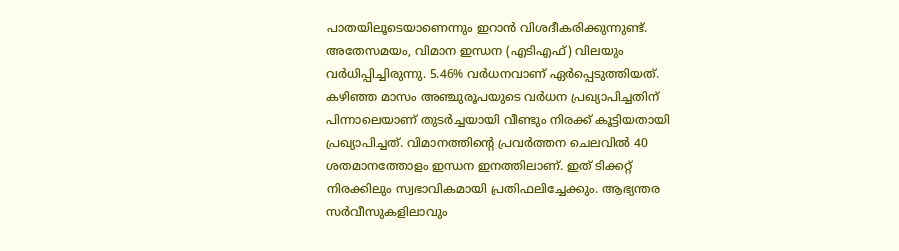പാതയിലൂടെയാണെന്നും ഇറാൻ വിശദീകരിക്കുന്നുണ്ട്.
അതേസമയം, വിമാന ഇന്ധന (എടിഎഫ്) വിലയും വർധിപ്പിച്ചിരുന്നു. 5.46% വർധനവാണ് ഏർപ്പെടുത്തിയത്. കഴിഞ്ഞ മാസം അഞ്ചുരൂപയുടെ വർധന പ്രഖ്യാപിച്ചതിന് പിന്നാലെയാണ് തുടർച്ചയായി വീണ്ടും നിരക്ക് കൂട്ടിയതായി പ്രഖ്യാപിച്ചത്. വിമാനത്തിന്റെ പ്രവർത്തന ചെലവിൽ 40 ശതമാനത്തോളം ഇന്ധന ഇനത്തിലാണ്. ഇത് ടിക്കറ്റ് നിരക്കിലും സ്വഭാവികമായി പ്രതിഫലിച്ചേക്കും. ആഭ്യന്തര സർവീസുകളിലാവും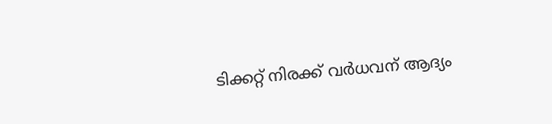ടിക്കറ്റ് നിരക്ക് വർധവന് ആദ്യം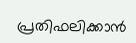പ്രതിഫലിക്കാൻ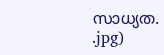സാധ്യത.
.jpg)